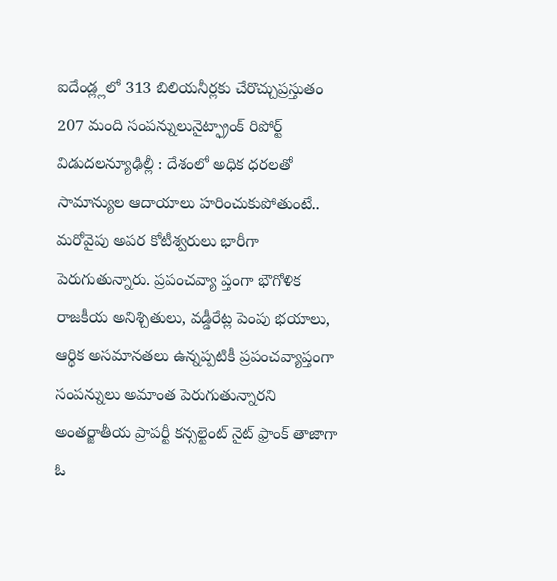ఐదేండ్ల్లలో 313 బిలియనీర్లకు చేరొచ్చుప్రస్తుతం 207 మంది సంపన్నులునైట్ఫ్రాంక్ రిపోర్ట్ విడుదలన్యూఢిల్లీ : దేశంలో అధిక ధరలతో సామాన్యుల ఆదాయాలు హరించుకుపోతుంటే.. మరోవైపు అపర కోటీశ్వరులు భారీగా పెరుగుతున్నారు. ప్రపంచవ్యా ప్తంగా భౌగోళిక రాజకీయ అనిశ్చితులు, వడ్డీరేట్ల పెంపు భయాలు, ఆర్థిక అసమానతలు ఉన్నప్పటికీ ప్రపంచవ్యాప్తంగా సంపన్నులు అమాంత పెరుగుతున్నారని అంతర్జాతీయ ప్రాపర్టీ కన్సల్టెంట్ నైట్ ఫ్రాంక్ తాజాగా ఓ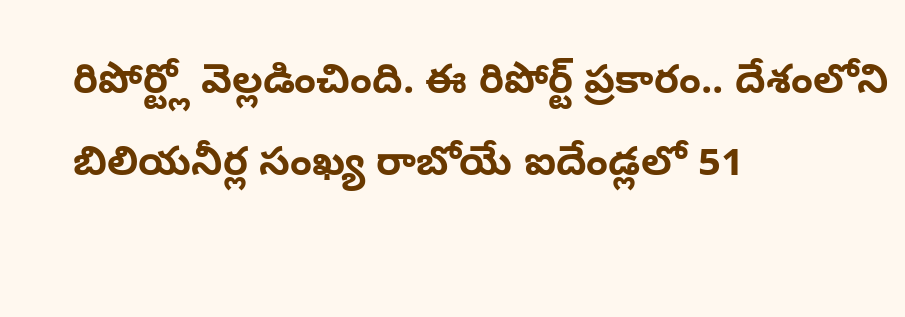రిపోర్ట్లో వెల్లడించింది. ఈ రిపోర్ట్ ప్రకారం.. దేశంలోని బిలియనీర్ల సంఖ్య రాబోయే ఐదేండ్లలో 51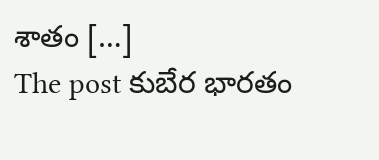శాతం […]
The post కుబేర భారతం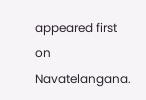appeared first on Navatelangana.